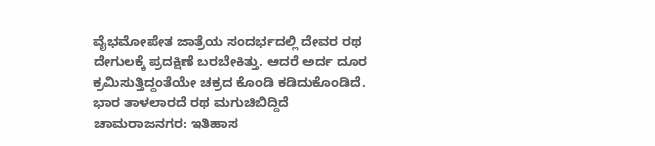ವೈಭಮೋಪೇತ ಜಾತ್ರೆಯ ಸಂದರ್ಭದಲ್ಲಿ ದೇವರ ರಥ ದೇಗುಲಕ್ಕೆ ಪ್ರದಕ್ಷಿಣೆ ಬರಬೇಕಿತ್ತು. ಆದರೆ ಅರ್ದ ದೂರ ಕ್ರಮಿಸುತ್ತಿದ್ದಂತೆಯೇ ಚಕ್ರದ ಕೊಂಡಿ ಕಡಿದುಕೊಂಡಿದೆ. ಭಾರ ತಾಳಲಾರದೆ ರಥ ಮಗುಚಿಬಿದ್ದಿದೆ
ಚಾಮರಾಜನಗರ: ಇತಿಹಾಸ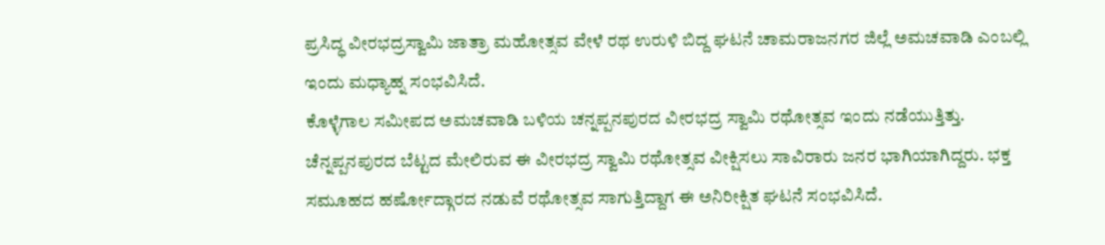ಪ್ರಸಿದ್ಧ ವೀರಭದ್ರಸ್ವಾಮಿ ಜಾತ್ರಾ ಮಹೋತ್ಸವ ವೇಳೆ ರಥ ಉರುಳಿ ಬಿದ್ದ ಘಟನೆ ಚಾಮರಾಜನಗರ ಜಿಲ್ಲೆ ಅಮಚವಾಡಿ ಎಂಬಲ್ಲಿ ಇಂದು ಮಧ್ಯಾಹ್ನ ಸಂಭವಿಸಿದೆ.
ಕೊಳ್ಳೆಗಾಲ ಸಮೀಪದ ಅಮಚವಾಡಿ ಬಳಿಯ ಚನ್ನಪ್ಪನಪುರದ ವೀರಭದ್ರ ಸ್ವಾಮಿ ರಥೋತ್ಸವ ಇಂದು ನಡೆಯುತ್ತಿತ್ತು. ಚೆನ್ನಪ್ಪನಪುರದ ಬೆಟ್ಟದ ಮೇಲಿರುವ ಈ ವೀರಭದ್ರ ಸ್ವಾಮಿ ರಥೋತ್ಸವ ವೀಕ್ಷಿಸಲು ಸಾವಿರಾರು ಜನರ ಭಾಗಿಯಾಗಿದ್ದರು. ಭಕ್ತ ಸಮೂಹದ ಹರ್ಷೋದ್ಗಾರದ ನಡುವೆ ರಥೋತ್ಸವ ಸಾಗುತ್ತಿದ್ದಾಗ ಈ ಅನಿರೀಕ್ಷಿತ ಘಟನೆ ಸಂಭವಿಸಿದೆ.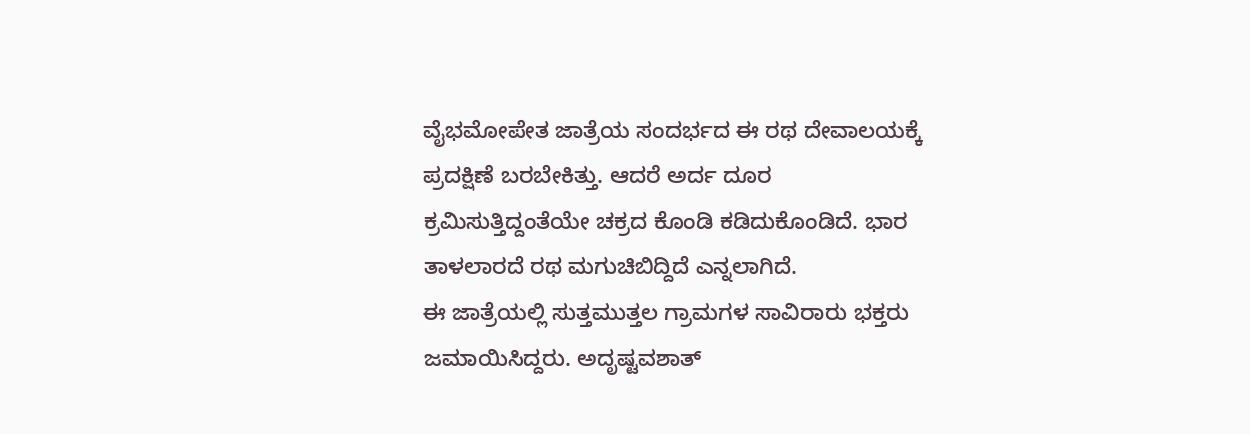ವೈಭಮೋಪೇತ ಜಾತ್ರೆಯ ಸಂದರ್ಭದ ಈ ರಥ ದೇವಾಲಯಕ್ಕೆ ಪ್ರದಕ್ಷಿಣೆ ಬರಬೇಕಿತ್ತು. ಆದರೆ ಅರ್ದ ದೂರ ಕ್ರಮಿಸುತ್ತಿದ್ದಂತೆಯೇ ಚಕ್ರದ ಕೊಂಡಿ ಕಡಿದುಕೊಂಡಿದೆ. ಭಾರ ತಾಳಲಾರದೆ ರಥ ಮಗುಚಿಬಿದ್ದಿದೆ ಎನ್ನಲಾಗಿದೆ.
ಈ ಜಾತ್ರೆಯಲ್ಲಿ ಸುತ್ತಮುತ್ತಲ ಗ್ರಾಮಗಳ ಸಾವಿರಾರು ಭಕ್ತರು ಜಮಾಯಿಸಿದ್ದರು. ಅದೃಷ್ಟವಶಾತ್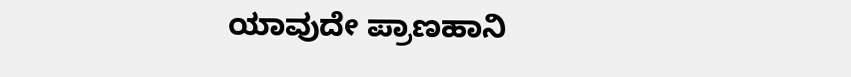ಯಾವುದೇ ಪ್ರಾಣಹಾನಿ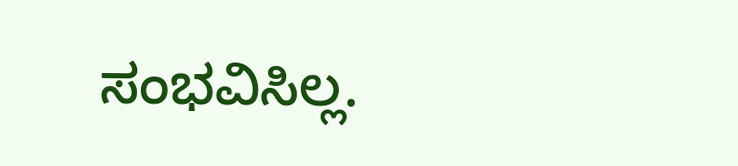ಸಂಭವಿಸಿಲ್ಲ.